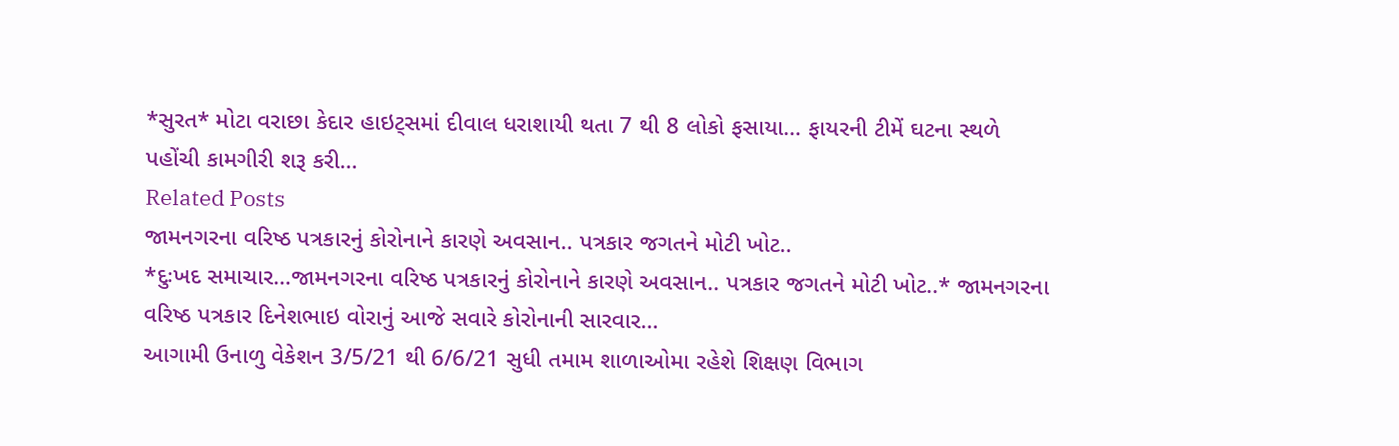*સુરત* મોટા વરાછા કેદાર હાઇટ્સમાં દીવાલ ધરાશાયી થતા 7 થી 8 લોકો ફસાયા… ફાયરની ટીમેં ઘટના સ્થળે પહોંચી કામગીરી શરૂ કરી…
Related Posts
જામનગરના વરિષ્ઠ પત્રકારનું કોરોનાને કારણે અવસાન.. પત્રકાર જગતને મોટી ખોટ..
*દુઃખદ સમાચાર…જામનગરના વરિષ્ઠ પત્રકારનું કોરોનાને કારણે અવસાન.. પત્રકાર જગતને મોટી ખોટ..* જામનગરના વરિષ્ઠ પત્રકાર દિનેશભાઇ વોરાનું આજે સવારે કોરોનાની સારવાર…
આગામી ઉનાળુ વેકેશન 3/5/21 થી 6/6/21 સુધી તમામ શાળાઓમા રહેશે શિક્ષણ વિભાગ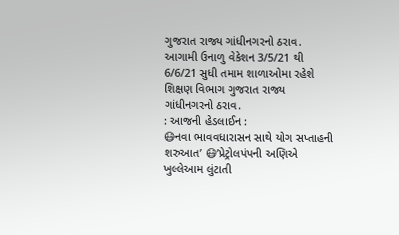ગુજરાત રાજ્ય ગાંધીનગરનો ઠરાવ.
આગામી ઉનાળુ વેકેશન 3/5/21 થી 6/6/21 સુધી તમામ શાળાઓમા રહેશે શિક્ષણ વિભાગ ગુજરાત રાજ્ય ગાંધીનગરનો ઠરાવ.
: આજની હેડલાઈન :
😷નવા ભાવવધારાસન સાથે યોગ સપ્તાહની શરુઆત’ 😷’પ્રેટ્રોલપંપની અણિએ ખુલ્લેઆમ લુંટાતી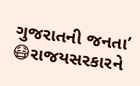ગુજરાતની જનતા’ 😷રાજયસરકારને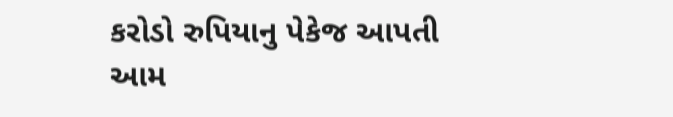કરોડો રુપિયાનુ પેકેજ આપતી આમ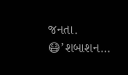જનતા. 😷’શબાશન…